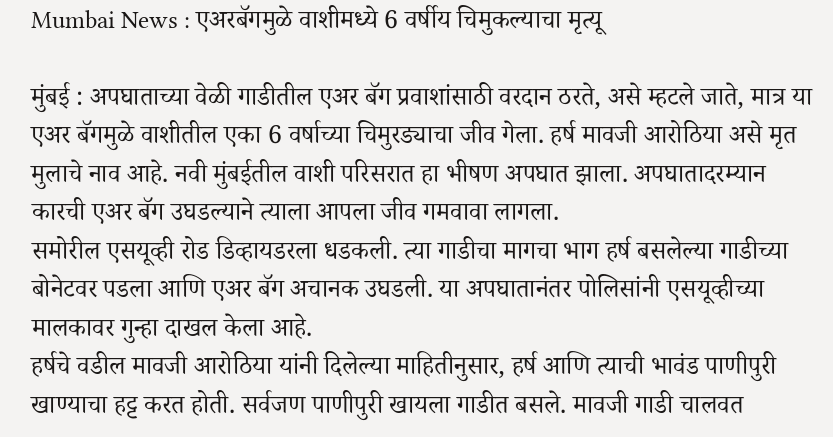Mumbai News : एअरबॅगमुळे वाशीमध्ये 6 वर्षीय चिमुकल्याचा मृत्यू

मुंबई : अपघाताच्या वेळी गाडीतील एअर बॅग प्रवाशांसाठी वरदान ठरते, असे म्हटले जाते, मात्र या एअर बॅगमुळे वाशीतील एका 6 वर्षाच्या चिमुरड्याचा जीव गेला. हर्ष मावजी आरोठिया असे मृत मुलाचे नाव आहे. नवी मुंबईतील वाशी परिसरात हा भीषण अपघात झाला. अपघातादरम्यान कारची एअर बॅग उघडल्याने त्याला आपला जीव गमवावा लागला.
समोरील एसयूव्ही रोड डिव्हायडरला धडकली. त्या गाडीचा मागचा भाग हर्ष बसलेल्या गाडीच्या बोनेटवर पडला आणि एअर बॅग अचानक उघडली. या अपघातानंतर पोलिसांनी एसयूव्हीच्या मालकावर गुन्हा दाखल केला आहे.
हर्षचे वडील मावजी आरोठिया यांनी दिलेल्या माहितीनुसार, हर्ष आणि त्याची भावंड पाणीपुरी खाण्याचा हट्ट करत होती. सर्वजण पाणीपुरी खायला गाडीत बसले. मावजी गाडी चालवत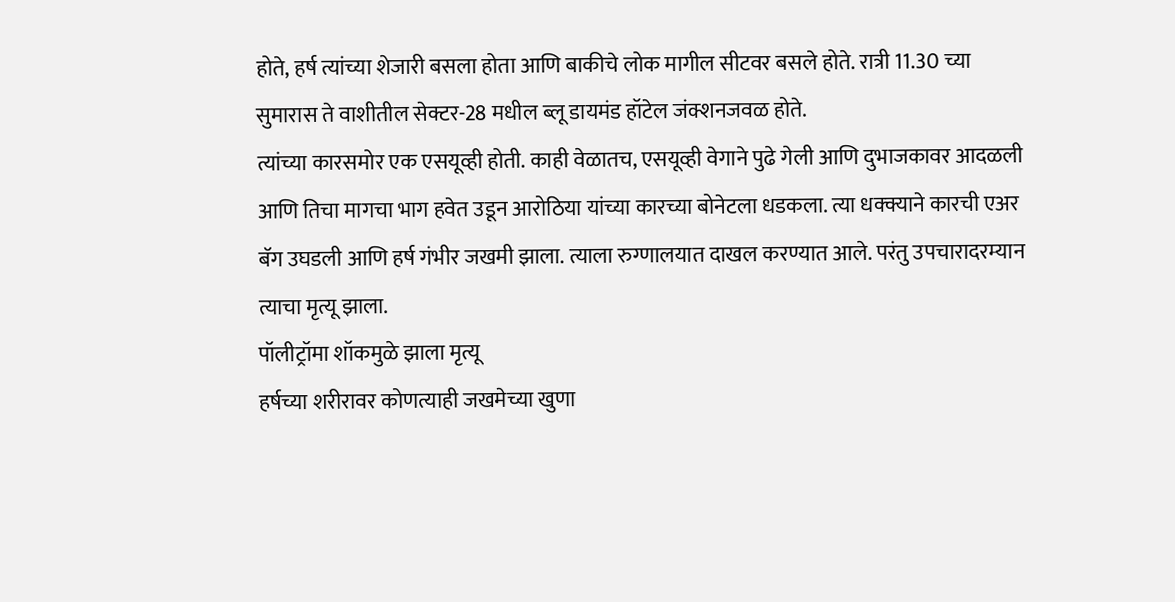होते, हर्ष त्यांच्या शेजारी बसला होता आणि बाकीचे लोक मागील सीटवर बसले होते. रात्री 11.30 च्या सुमारास ते वाशीतील सेक्टर-28 मधील ब्लू डायमंड हॉटेल जंक्शनजवळ होते.
त्यांच्या कारसमोर एक एसयूव्ही होती. काही वेळातच, एसयूव्ही वेगाने पुढे गेली आणि दुभाजकावर आदळली आणि तिचा मागचा भाग हवेत उडून आरोठिया यांच्या कारच्या बोनेटला धडकला. त्या धक्क्याने कारची एअर बॅग उघडली आणि हर्ष गंभीर जखमी झाला. त्याला रुग्णालयात दाखल करण्यात आले. परंतु उपचारादरम्यान त्याचा मृत्यू झाला.
पॉलीट्रॉमा शॉकमुळे झाला मृत्यू
हर्षच्या शरीरावर कोणत्याही जखमेच्या खुणा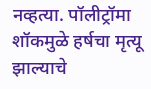नव्हत्या. पॉलीट्रॉमा शॉकमुळे हर्षचा मृत्यू झाल्याचे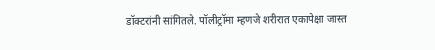डॉक्टरांनी सांगितले. पॉलीट्रॉमा म्हणजे शरीरात एकापेक्षा जास्त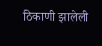ठिकाणी झालेली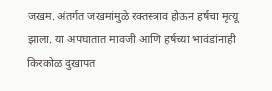जखम. अंतर्गत जखमांमुळे रक्तस्त्राव होऊन हर्षचा मृत्यू झाला. या अपघातात मावजी आणि हर्षच्या भावंडांनाही किरकोळ दुखापत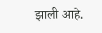झाली आहे.